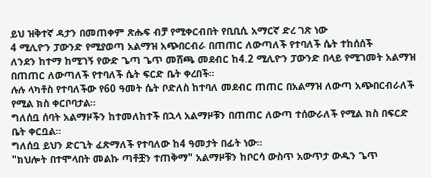ይህ ዝቅተኛ ዳታን በመጠቀም ጽሑፍ ብቻ የሚቀርብበት የቢቢሲ አማርኛ ድረ ገጽ ነው
4 ሚሊዮን ፓውንድ የሚያወጣ አልማዝ አጭበርብራ በጠጠር ለውጣለች የተባለች ሴት ተከሰሰች
ለንደን ከተማ ከሚገኝ የውድ ጌጣ ጌጥ መሸጫ መደብር ከ4.2 ሚሊዮን ፓውንድ በላይ የሚገመት አልማዝ በጠጠር ለውጣለች የተባለች ሴት ፍርድ ቤት ቀረበች።
ሉሉ ላካቶስ የተባለችው የ60 ዓመት ሴት ቦድለስ ከተባለ መደብር ጠጠር በአልማዝ ለውጣ አጭበርብራለች የሚል ክስ ቀርቦባታል።
ግለሰቧ ሰባት አልማዞችን ከተመለከተች በኋላ አልማዞቹን በጠጠር ለውጣ ተሰውራለች የሚል ክስ በፍርድ ቤት ቀርቧል።
ግለሰቧ ይህን ድርጊት ፈጽማለች የተባለው ከ4 ዓመታት በፊት ነው።
"ክህሎት በተሞላበት መልኩ ጣቶቿን ተጠቅማ" አልማዞቹን ከቦርሳ ውስጥ አውጥታ ውዱን ጌጥ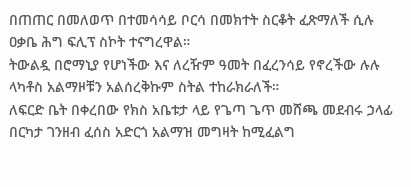በጠጠር በመለወጥ በተመሳሳይ ቦርሳ በመክተት ስርቆት ፈጽማለች ሲሉ ዐቃቤ ሕግ ፍሊፕ ስኮት ተናግረዋል።
ትውልዷ በሮማኒያ የሆነችው እና ለረዥም ዓመት በፈረንሳይ የኖረችው ሉሉ ላካቶስ አልማዞቹን አልሰረቅኩም ስትል ተከራክራለች።
ለፍርድ ቤት በቀረበው የክስ አቤቱታ ላይ የጌጣ ጌጥ መሸጫ መደብሩ ኃላፊ በርካታ ገንዘብ ፈሰስ አድርጎ አልማዝ መግዛት ከሚፈልግ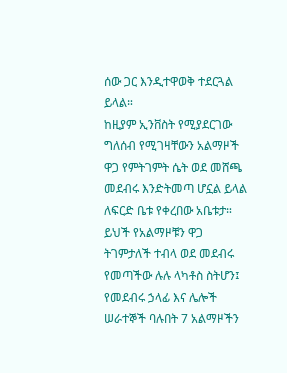ሰው ጋር እንዲተዋወቅ ተደርጓል ይላል።
ከዚያም ኢንቨስት የሚያደርገው ግለሰብ የሚገዛቸውን አልማዞች ዋጋ የምትገምት ሴት ወደ መሸጫ መደብሩ እንድትመጣ ሆኗል ይላል ለፍርድ ቤቱ የቀረበው አቤቱታ።
ይህች የአልማዞቹን ዋጋ ትገምታለች ተብላ ወደ መደብሩ የመጣችው ሉሉ ላካቶስ ስትሆን፤ የመደብሩ ኃላፊ እና ሌሎች ሠራተኞች ባሉበት 7 አልማዞችን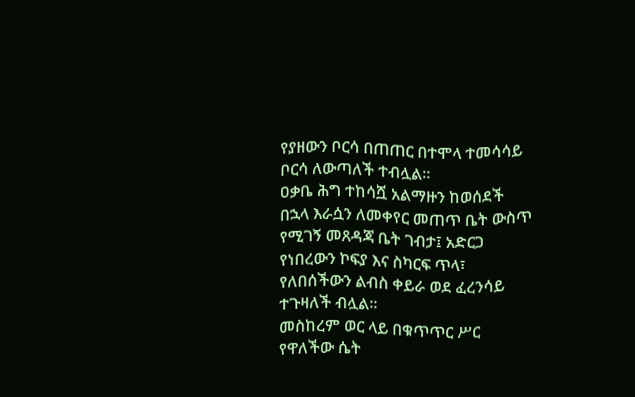የያዘውን ቦርሳ በጠጠር በተሞላ ተመሳሳይ ቦርሳ ለውጣለች ተብሏል።
ዐቃቤ ሕግ ተከሳሿ አልማዙን ከወሰደች በኋላ እራሷን ለመቀየር መጠጥ ቤት ውስጥ የሚገኝ መጸዳጃ ቤት ገብታ፤ አድርጋ የነበረውን ኮፍያ እና ስካርፍ ጥላ፣ የለበሰችውን ልብስ ቀይራ ወደ ፈረንሳይ ተጉዛለች ብሏል።
መስከረም ወር ላይ በቁጥጥር ሥር የዋለችው ሴት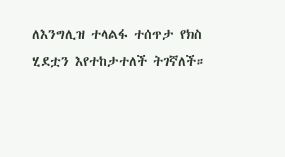ለእንግሊዝ ተላልፋ ተሰጥታ የክስ ሂደቷን እየተከታተለች ትገኛለች።